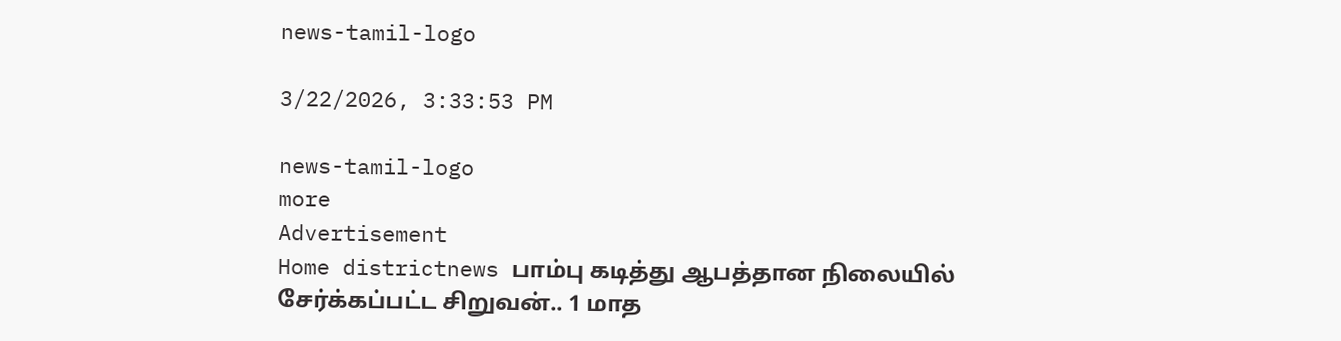news-tamil-logo

3/22/2026, 3:33:53 PM

news-tamil-logo
more
Advertisement
Home districtnews பாம்பு கடித்து ஆபத்தான நிலையில் சேர்க்கப்பட்ட சிறுவன்.. 1 மாத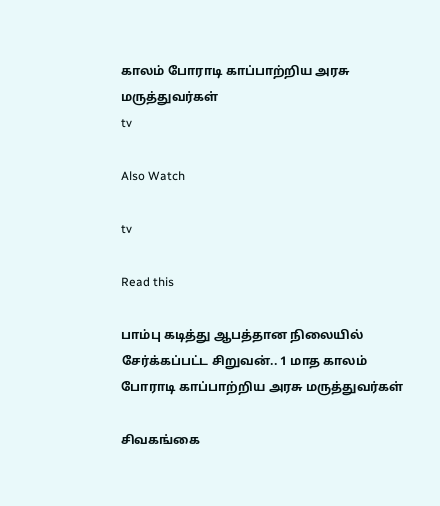காலம் போராடி காப்பாற்றிய அரசு மருத்துவர்கள்
tv

Also Watch

tv

Read this

பாம்பு கடித்து ஆபத்தான நிலையில் சேர்க்கப்பட்ட சிறுவன்.. 1 மாத காலம் போராடி காப்பாற்றிய அரசு மருத்துவர்கள்

சிவகங்கை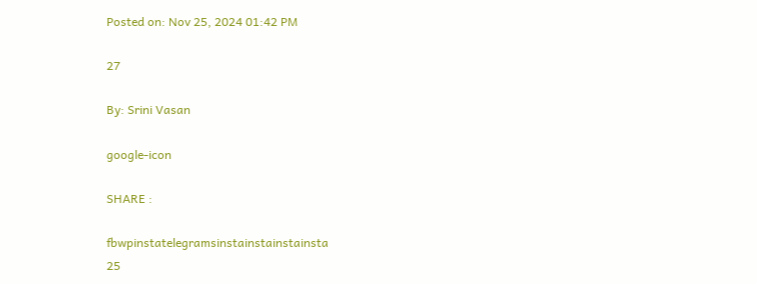Posted on: Nov 25, 2024 01:42 PM

27

By: Srini Vasan

google-icon

SHARE :

fbwpinstatelegramsinstainstainstainsta
25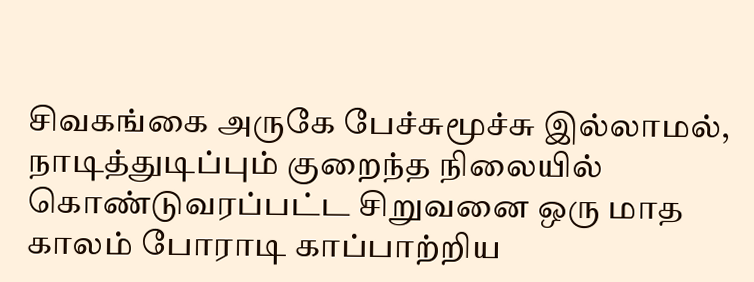சிவகங்கை அருகே பேச்சுமூச்சு இல்லாமல், நாடித்துடிப்பும் குறைந்த நிலையில் கொண்டுவரப்பட்ட சிறுவனை ஒரு மாத காலம் போராடி காப்பாற்றிய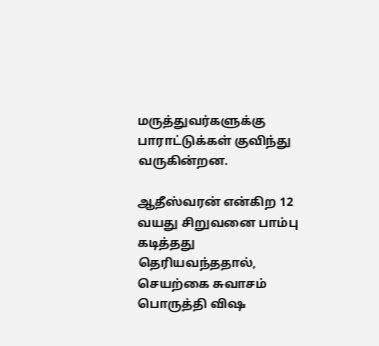மருத்துவர்களுக்கு பாராட்டுக்கள் குவிந்து வருகின்றன.

ஆதீஸ்வரன் என்கிற 12 வயது சிறுவனை பாம்பு கடித்தது தெரியவந்ததால், செயற்கை சுவாசம் பொருத்தி விஷ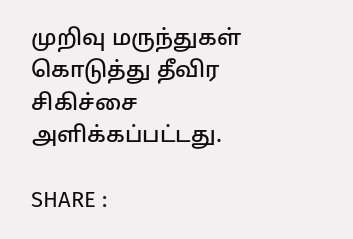முறிவு மருந்துகள் கொடுத்து தீவிர சிகிச்சை அளிக்கப்பட்டது.

SHARE :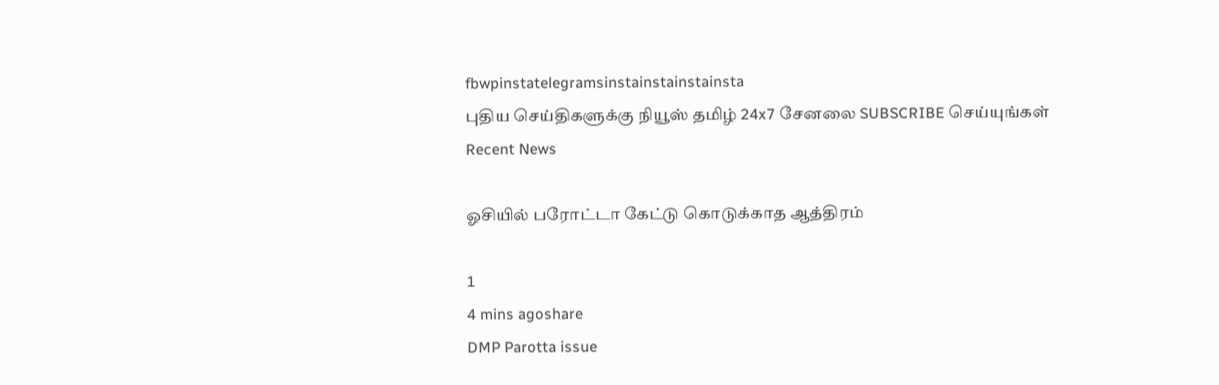fbwpinstatelegramsinstainstainstainsta
புதிய செய்திகளுக்கு நியூஸ் தமிழ் 24x7 சேனலை SUBSCRIBE செய்யுங்கள்
Recent News

ஓசியில் பரோட்டா கேட்டு கொடுக்காத ஆத்திரம்

1
4 mins agoshare
DMP Parotta issue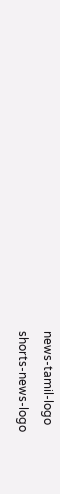news-tamil-logo
shorts-news-logo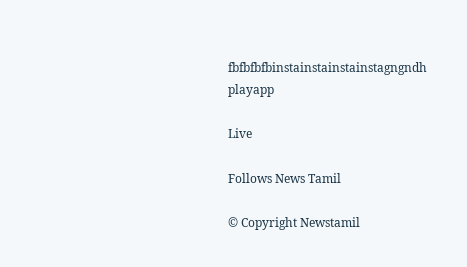fbfbfbfbinstainstainstainstagngndh
playapp

Live

Follows News Tamil

© Copyright Newstamil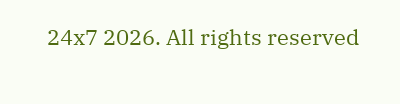24x7 2026. All rights reserved